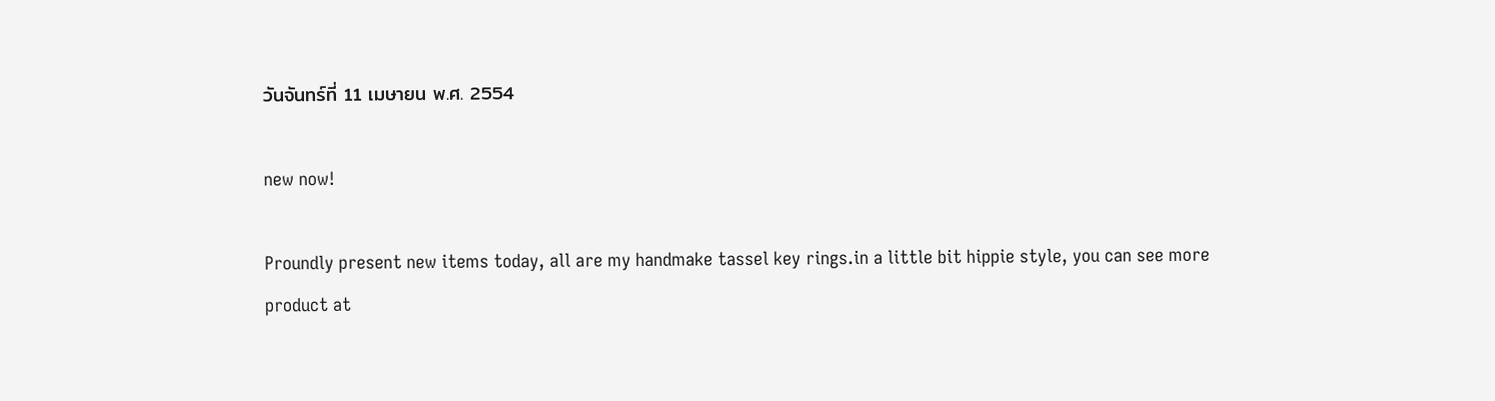วันจันทร์ที่ 11 เมษายน พ.ศ. 2554

new now!

Proundly present new items today, all are my handmake tassel key rings.in a little bit hippie style, you can see more product at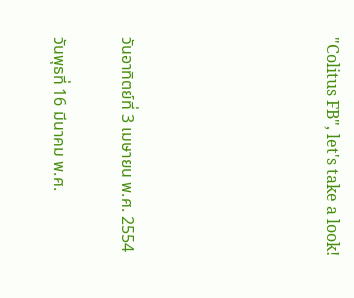"Colitus FB", let's take a look!





วันอาทิตย์ที่ 3 เมษายน พ.ศ. 2554

วันพุธที่ 16 มีนาคม พ.ศ.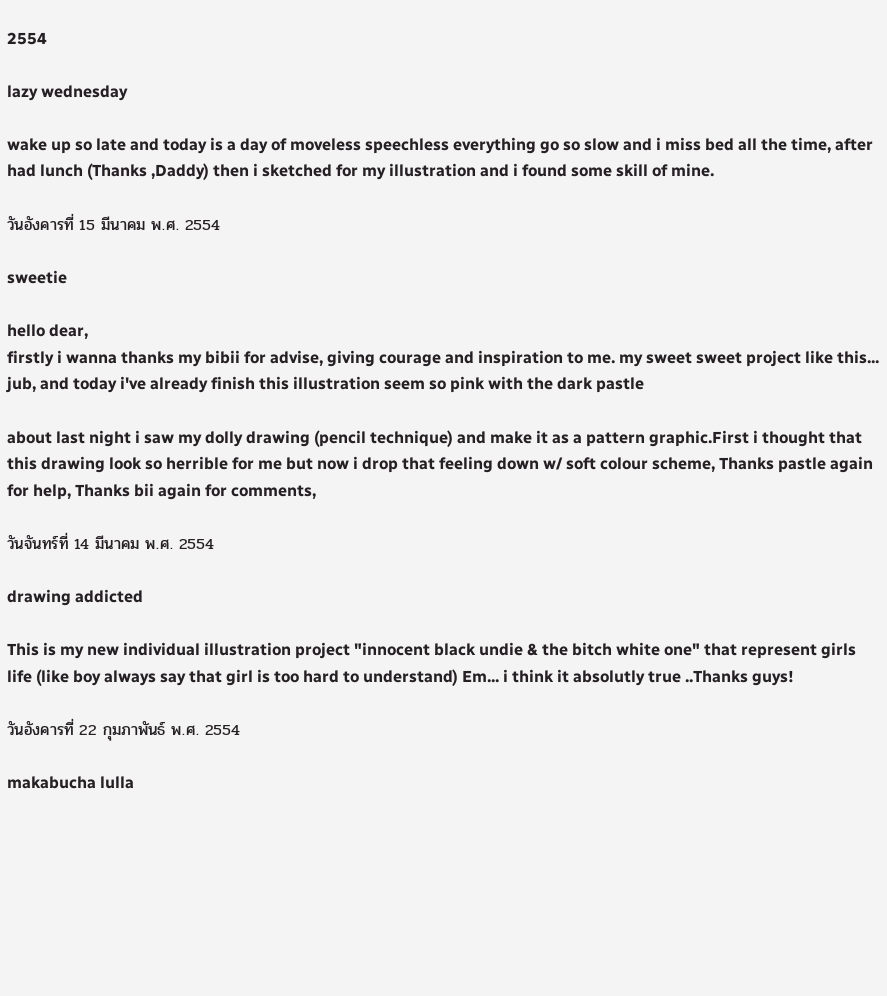2554

lazy wednesday

wake up so late and today is a day of moveless speechless everything go so slow and i miss bed all the time, after had lunch (Thanks ,Daddy) then i sketched for my illustration and i found some skill of mine.

วันอังคารที่ 15 มีนาคม พ.ศ. 2554

sweetie

hello dear,
firstly i wanna thanks my bibii for advise, giving courage and inspiration to me. my sweet sweet project like this... jub, and today i've already finish this illustration seem so pink with the dark pastle

about last night i saw my dolly drawing (pencil technique) and make it as a pattern graphic.First i thought that this drawing look so herrible for me but now i drop that feeling down w/ soft colour scheme, Thanks pastle again for help, Thanks bii again for comments,

วันจันทร์ที่ 14 มีนาคม พ.ศ. 2554

drawing addicted

This is my new individual illustration project "innocent black undie & the bitch white one" that represent girls life (like boy always say that girl is too hard to understand) Em... i think it absolutly true ..Thanks guys!

วันอังคารที่ 22 กุมภาพันธ์ พ.ศ. 2554

makabucha lulla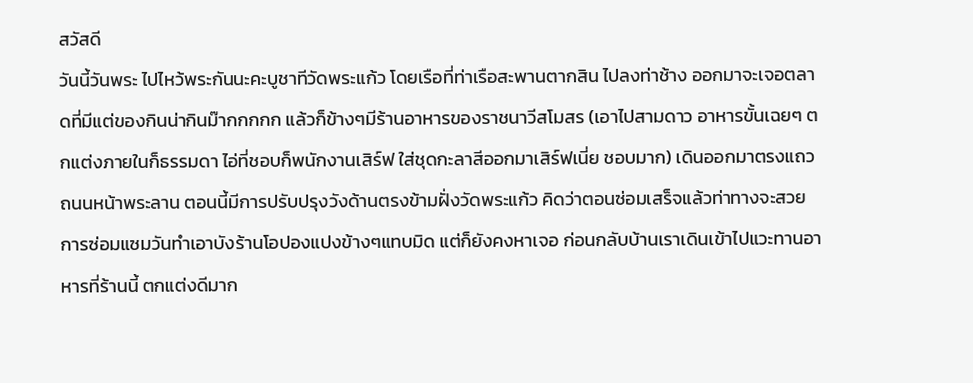สวัสดี
วันนี้วันพระ ไปไหว้พระกันนะคะบูชาทีวัดพระแก้ว โดยเรือที่ท่าเรือสะพานตากสิน ไปลงท่าช้าง ออกมาจะเจอตลาดที่มีแต่ของกินน่ากินม๊ากกกกก แล้วก็ข้างๆมีร้านอาหารของราชนาวีสโมสร (เอาไปสามดาว อาหารขั้นเฉยๆ ตกแต่งภายในก็ธรรมดา ไอ่ที่ชอบก็พนักงานเสิร์ฟ ใส่ชุดกะลาสีออกมาเสิร์ฟเนี่ย ชอบมาก) เดินออกมาตรงแถวถนนหน้าพระลาน ตอนนี้มีการปรับปรุงวังด้านตรงข้ามฝั่งวัดพระแก้ว คิดว่าตอนซ่อมเสร็จแล้วท่าทางจะสวย การซ่อมแซมวันทำเอาบังร้านโอปองแปงข้างๆแทบมิด แต่ก็ยังคงหาเจอ ก่อนกลับบ้านเราเดินเข้าไปแวะทานอาหารที่ร้านนี้ ตกแต่งดีมาก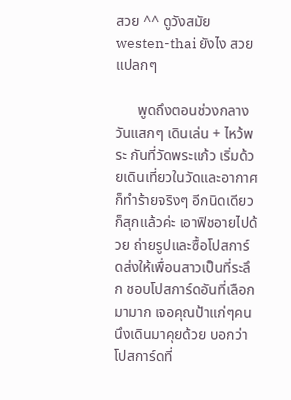สวย ^^ ดูวังสมัย westen-thai ยังไง สวยแปลกๆ

      พูดถึงตอนช่วงกลางวันแสกๆ เดินเล่น + ไหว้พระ กันที่วัดพระแก้ว เริ่มด้วยเดินเที่ยวในวัดและอากาศก็ทำร้ายจริงๆ อีกนิดเดียวก็สุกแล้วค่ะ เอาฟิชอายไปด้วย ถ่ายรูปและซื้อโปสการ์ดส่งให้เพื่อนสาวเป็นที่ระลึก ชอบโปสการ์ดอันที่เลือกมามาก เจอคุณป้าแก่ๆคนนึงเดินมาคุยด้วย บอกว่าโปสการ์ดที่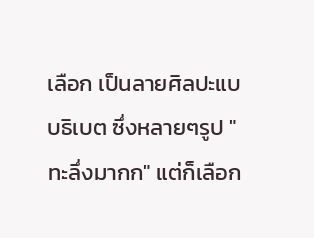เลือก เป็นลายศิลปะแบบธิเบต ซึ่งหลายๆรูป "ทะลึ่งมากก" แต่ก็เลือก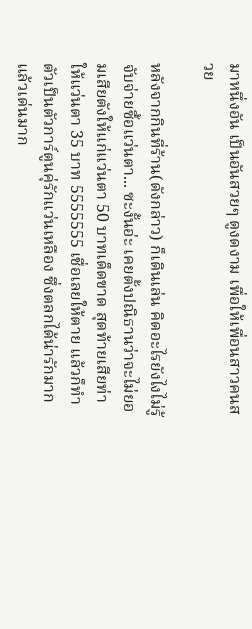มาหนึ่งอัน เป็นอันสวยๆ ดูงดงาม เพื่อให้เพื่อนสาวคนสวย

หลังจากกินที่ร้าน(ดังกล่าว) ก็เดินเล่น คิดอะไรยังไงไม่รู้ จับจ่ายซื้อแว่นตา... ซะงั้นอ่ะ เคยตั้งปณิธานว่าจะไม่ยอมเสียตังให้แก่แว่นตา 50 บาทเด็ดขาด สุดท้ายเสียท่าให้แว่นตา 35 บาท 5555555 เชื่อเลยให้ตาย แล้วก็ทำตัวเป็นตัวการ์ตูนคุ่รักแว่นเหลือง ซึ่งตลกได้น่ารักมาก แล้วเด่นมาก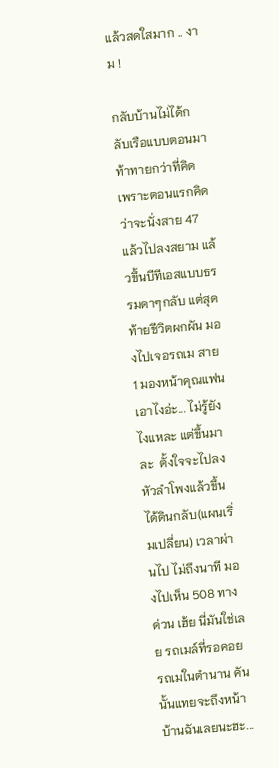แล้วสดใสมาก .. งาม !

กลับบ้านไม่ได้กลับเรือแบบตอนมา ท้าทายกว่าที่คิด เพราะตอนแรกคิดว่าจะนั่งสาย 47 แล้วไปลงสยาม แล้วขึ้นบีทีเอสแบบธรรมดาๆกลับ แต่สุดท้ายชีวิตผกผัน มองไปเจอรถเม สาย 1 มองหน้าคุณแฟน เอาไงอ่ะ... ไม่รู้ยังไงแหละ แต่ขึ้นมาละ  ตั้งใจจะไปลงหัวลำโพงแล้วขึ้นได้ดินกลับ(แผนเริ่มเปลี่ยน) เวลาผ่านไป ไม่ถึงนาที มองไปเห็น 508 ทางด่วน เฮ้ย นี่มันใช่เลย รถเมล์ที่รอคอย รถเมในตำนาน คันนั้นแทยจะถึงหน้าบ้านฉันเลยนะฮะ...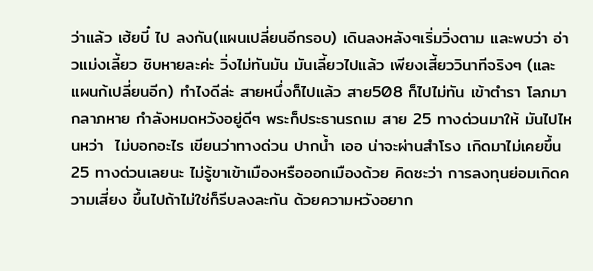ว่าแล้ว เฮ้ยบี๋ ไป ลงกัน(แผนเปลี่ยนอีกรอบ) เดินลงหลังๆเริ่มวิ่งตาม และพบว่า อ่าวแม่งเลี้ยว ชิบหายละค่ะ วิ่งไม่ทันมัน มันเลี้ยวไปแล้ว เพียงเสี้ยววินาทีจริงๆ (และแผนก้เปลี่ยนอีก) ทำไงดีล่ะ สายหนึ่งก็ไปแล้ว สาย508 ก็ไปไม่ทัน เข้าตำรา โลภมากลาภหาย กำลังหมดหวังอยู่ดีๆ พระก็ประธานรถเม สาย 25 ทางด่วนมาให้ มันไปไหนหว่า  ไม่บอกอะไร เขียนว่าทางด่วน ปากน้ำ เออ น่าจะผ่านสำโรง เกิดมาไม่เคยขึ้น 25 ทางด่วนเลยนะ ไม่รู้ขาเข้าเมืองหรือออกเมืองด้วย คิดซะว่า การลงทุนย่อมเกิดความเสี่ยง ขึ้นไปถ้าไม่ใช่ก็รีบลงละกัน ด้วยความหวังอยาก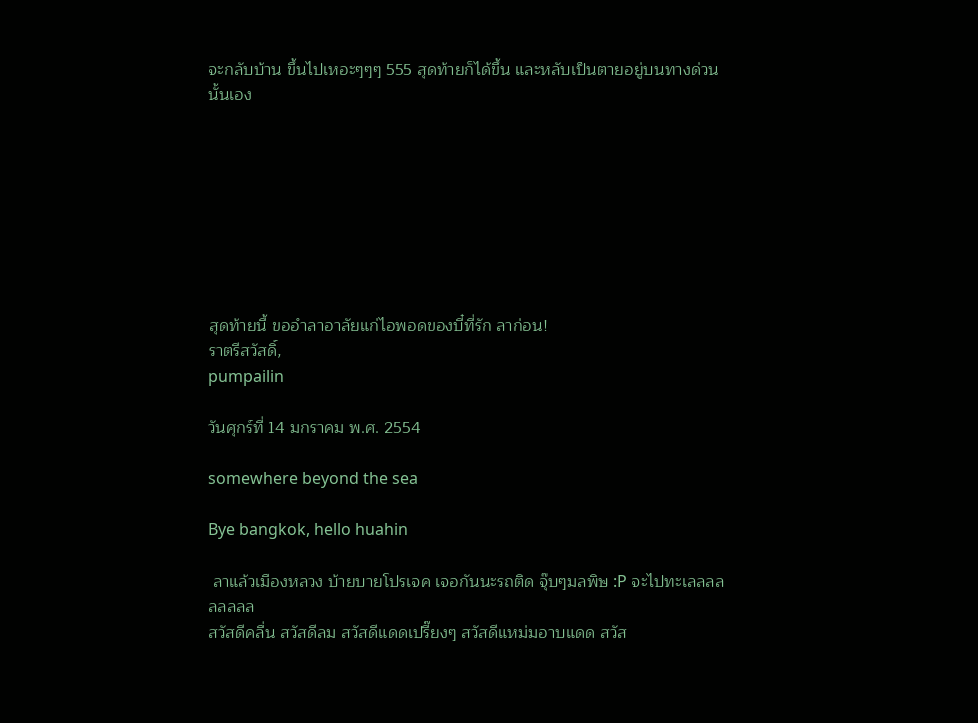จะกลับบ้าน ขึ้นไปเหอะๆๆๆ 555 สุดท้ายก็ได้ขึ้น และหลับเป็นตายอยู่บนทางด่วนนั้นเอง








สุดท้ายนี้ ขออำลาอาลัยแก่ไอพอดของบี๋ที่รัก ลาก่อน!
ราตรีสวัสดิ์,
pumpailin

วันศุกร์ที่ 14 มกราคม พ.ศ. 2554

somewhere beyond the sea

Bye bangkok, hello huahin

 ลาแล้วเมืองหลวง บ้ายบายโปรเจค เจอกันนะรถติด จุ๊บๆมลพิษ :P จะไปทะเลลลลลลลลล
สวัสดีคลื่น สวัสดีลม สวัสดีแดดเปรี๊ยงๆ สวัสดีแหม่มอาบแดด สวัส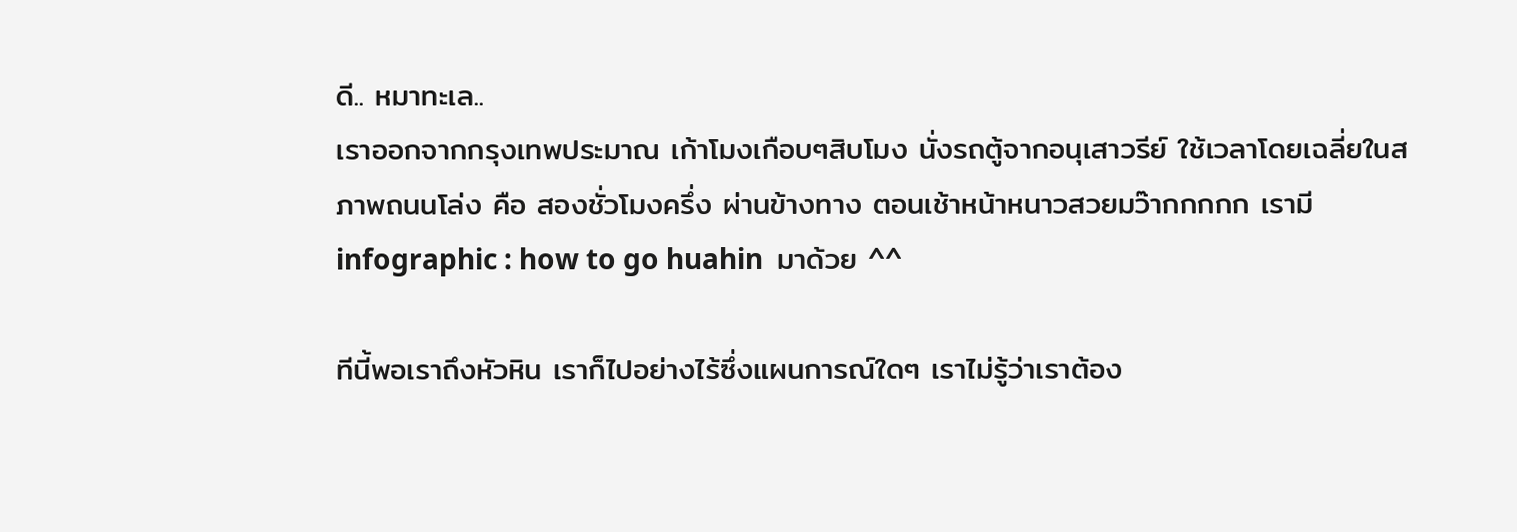ดี.. หมาทะเล..
เราออกจากกรุงเทพประมาณ เก้าโมงเกือบๆสิบโมง นั่งรถตู้จากอนุเสาวรีย์ ใช้เวลาโดยเฉลี่ยในสภาพถนนโล่ง คือ สองชั่วโมงครึ่ง ผ่านข้างทาง ตอนเช้าหน้าหนาวสวยมว๊ากกกกก เรามี infographic : how to go huahin  มาด้วย ^^

ทีนี้พอเราถึงหัวหิน เราก็ไปอย่างไร้ซึ่งแผนการณ์ใดๆ เราไม่รู้ว่าเราต้อง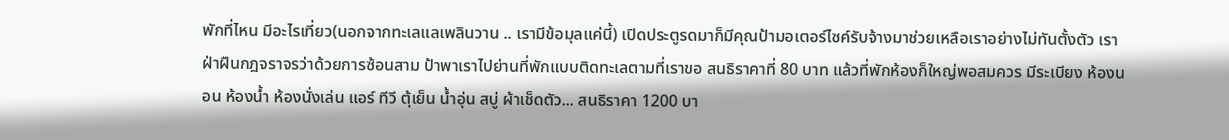พักที่ไหน มีอะไรเที่ยว(นอกจากทะเลแลเพลินวาน .. เรามีข้อมุลแค่นี้) เปิดประตูรดมาก็มีคุณป้ามอเตอร์ไซค์รับจ้างมาช่วยเหลือเราอย่างไม่ทันตั้งตัว เราฝ่าฝืนกฎจราจรว่าด้วยการซ้อนสาม ป้าพาเราไปย่านที่พักแบบติดทะเลตามที่เราขอ สนธิราคาที่ 80 บาท แล้วที่พักห้องก็ใหญ่พอสมควร มีระเบียง ห้องนอน ห้องน้ำ ห้องนั่งเล่น แอร์ ทีวี ตุ้เย็น น้ำอุ่น สบู่ ผ้าเช็ดตัว... สนธิราคา 1200 บา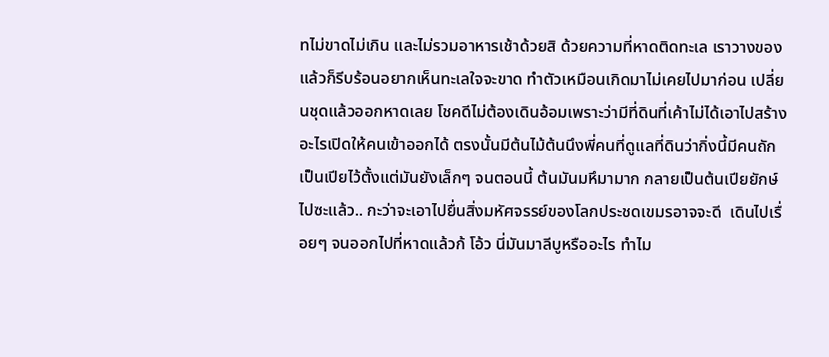ทไม่ขาดไม่เกิน และไม่รวมอาหารเช้าด้วยสิ ด้วยความที่หาดติดทะเล เราวางของแล้วก็รีบร้อนอยากเห็นทะเลใจจะขาด ทำตัวเหมือนเกิดมาไม่เคยไปมาก่อน เปลี่ยนชุดแล้วออกหาดเลย โชคดีไม่ต้องเดินอ้อมเพราะว่ามีที่ดินที่เค้าไม่ได้เอาไปสร้างอะไรเปิดให้คนเข้าออกได้ ตรงนั้นมีต้นไม้ต้นนึงพี่คนที่ดูแลที่ดินว่ากิ่งนี้มีคนถักเป็นเปียไว้ตั้งแต่มันยังเล็กๆ จนตอนนี้ ต้นมันมหึมามาก กลายเป็นต้นเปียยักษ์ไปซะแล้ว.. กะว่าจะเอาไปยื่นสิ่งมหัศจรรย์ของโลกประชดเขมรอาจจะดี  เดินไปเรื่อยๆ จนออกไปที่หาดแล้วก้ โอ้ว นี่มันมาลีบูหรืออะไร ทำไม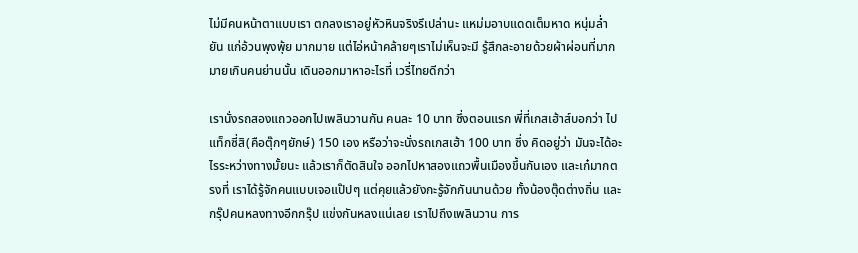ไม่มีคนหน้าตาแบบเรา ตกลงเราอยู่หัวหินจริงรึเปล่านะ แหม่มอาบแดดเต็มหาด หนุ่มล่ำ ยัน แก่อ้วนพุงพุ้ย มากมาย แต่ไอ่หน้าคล้ายๆเราไม่เห็นจะมี รู้สึกละอายด้วยผ้าผ่อนที่มากมายเกินคนย่านนั้น เดินออกมาหาอะไรที่ เวรี่ไทยดีกว่า

เรานั่งรถสองแถวออกไปเพลินวานกัน คนละ 10 บาท ซึ่งตอนแรก พี่ที่เกสเฮ้าส์บอกว่า ไปแท็กซี่สิ(คือตุ๊กๆยักษ์) 150 เอง หรือว่าจะนั่งรถเกสเฮ้า 100 บาท ซึ่ง คิดอยู่ว่า มันจะได้อะไรระหว่างทางมั้ยนะ แล้วเราก็ตัดสินใจ ออกไปหาสองแถวพื้นเมืองขึ้นกันเอง และเก๋มากตรงที่ เราได้รู้จักคนแบบเจอแป๊ปๆ แต่คุยแล้วยังกะรู้จักกันนานด้วย ทั้งน้องตุ๊ดต่างถิ่น และกรุ๊ปคนหลงทางอีกกรุ๊ป แข่งกันหลงแน่เลย เราไปถึงเพลินวาน การ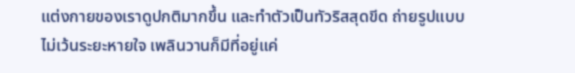แต่งกายของเราดูปกติมากขึ้น และทำตัวเป็นทัวริสสุดขีด ถ่ายรูปแบบไม่เว้นระยะหายใจ เพลินวานก็มีที่อยู่แค่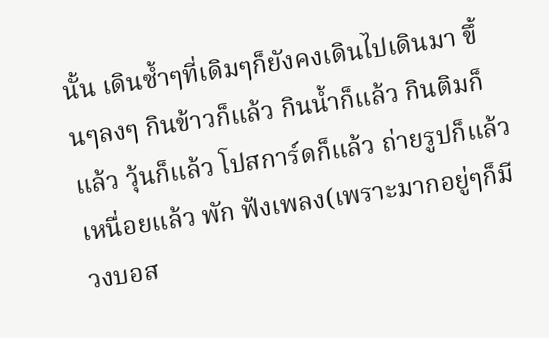นั้น เดินซ้ำๆที่เดิมๆก็ยังคงเดินไปเดินมา ขึ้นๆลงๆ กินข้าวก็แล้ว กินน้ำก็แล้ว กินติมก็แล้ว วุ้นก็แล้ว โปสการ์ดก็แล้ว ถ่ายรูปก็แล้ว เหนื่อยแล้ว พัก ฟังเพลง(เพราะมากอยู่ๆก็มีวงบอส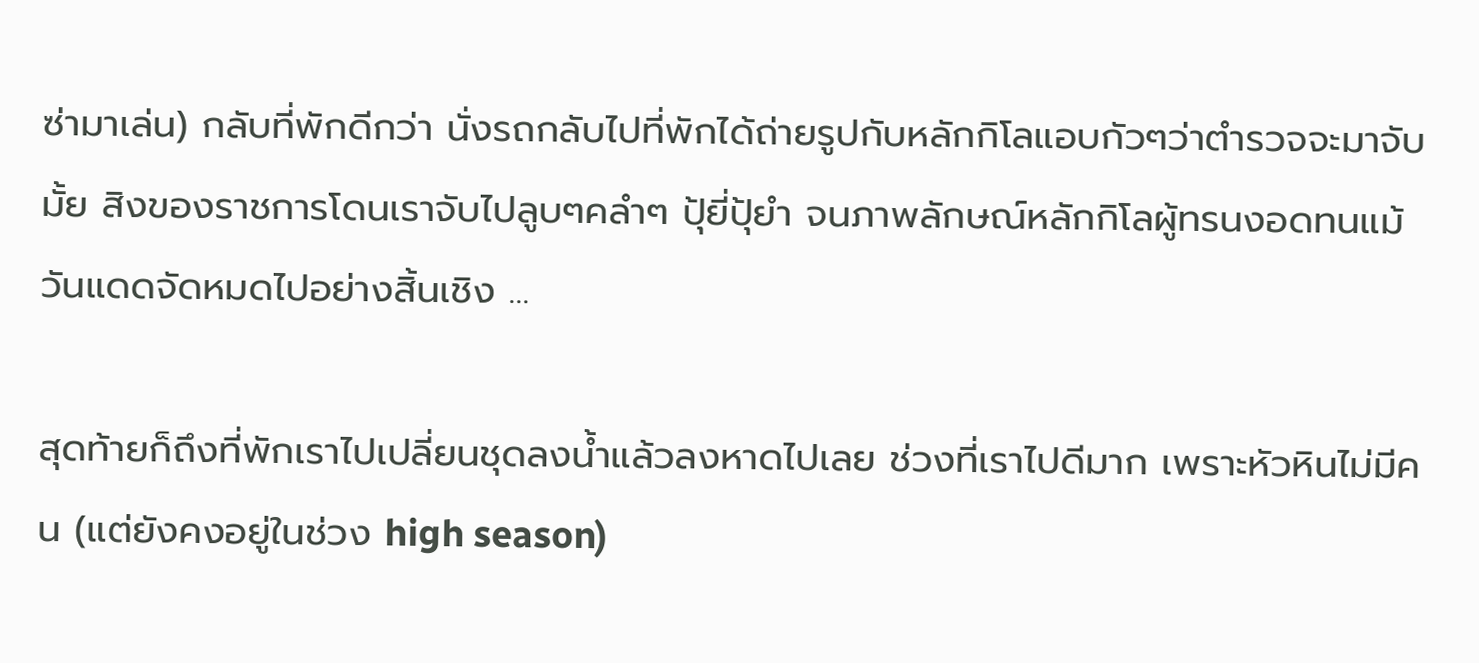ซ่ามาเล่น) กลับที่พักดีกว่า นั่งรถกลับไปที่พักได้ถ่ายรูปกับหลักกิโลแอบกัวๆว่าตำรวจจะมาจับมั้ย สิงของราชการโดนเราจับไปลูบๆคลำๆ ปุ้ยี่ปุ้ยำ จนภาพลักษณ์หลักกิโลผู้ทรนงอดทนแม้วันแดดจัดหมดไปอย่างสิ้นเชิง ...

สุดท้ายก็ถึงที่พักเราไปเปลี่ยนชุดลงน้ำแล้วลงหาดไปเลย ช่วงที่เราไปดีมาก เพราะหัวหินไม่มีคน (แต่ยังคงอยู่ในช่วง high season)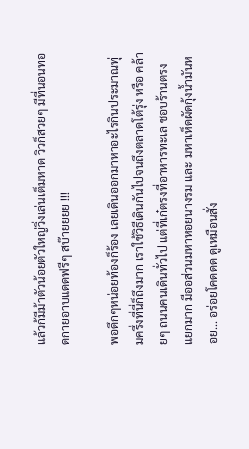แล้วก้มีม้าตัวน้อยตัวใหญ่วิ่งเล่นเต็มหาด วิวก็สวยๆ มีที่นอนทอดกายอาบแดดฟรีๆ สบ๊ายยยย !!!

พอดึกๆหน่อยท้องก็ร้อง เลยเดินออกมาหาอะไรกินประมาณทุ่มครึ่งที่นี่ก็ถึงมาก เราใช้วิธีเดินกันไปจนถึงตลาดโต้รุ่ง หรือ คล้ายๆ ถนนคนเดินทั่วไป แต่ที่เก๋ตรงที่อาหารทะเล ชอบร้านตรงแยกมาก มีออส่วนมหาหอยนางรม และ มหาเห็ดผัดกุ้งน้ำมันหอย... อร่อยโคดดด ดูเหมือนสั่ง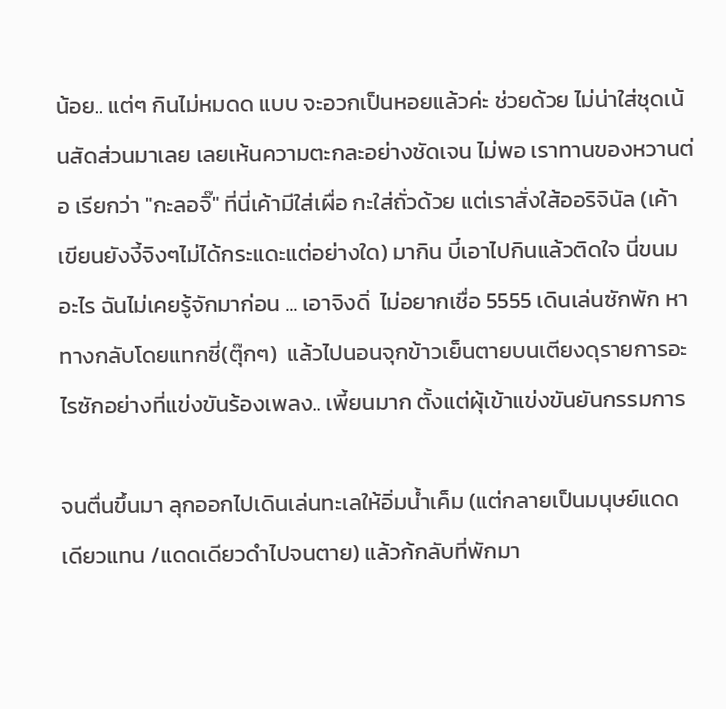น้อย.. แต่ๆ กินไม่หมดด แบบ จะอวกเป็นหอยแล้วค่ะ ช่วยด้วย ไม่น่าใส่ชุดเน้นสัดส่วนมาเลย เลยเห้นความตะกละอย่างชัดเจน ไม่พอ เราทานของหวานต่อ เรียกว่า "กะลอจิ๊" ที่นี่เค้ามีใส่เผื่อ กะใส่ถั่วด้วย แต่เราสั่งใส้ออริจินัล (เค้าเขียนยังงี้จิงๆไม่ได้กระแดะแต่อย่างใด) มากิน บี๋เอาไปกินแล้วติดใจ นี่ขนมอะไร ฉันไม่เคยรู้จักมาก่อน ... เอาจิงดิ่  ไม่อยากเชื่อ 5555 เดินเล่นซักพัก หาทางกลับโดยแทกซี่(ตุ๊กๆ)  แล้วไปนอนจุกข้าวเย็นตายบนเตียงดุรายการอะไรซักอย่างที่แข่งขันร้องเพลง.. เพี้ยนมาก ตั้งแต่ผุ้เข้าแข่งขันยันกรรมการ

จนตื่นขึ้นมา ลุกออกไปเดินเล่นทะเลให้อิ่มน้ำเค็ม (แต่กลายเป็นมนุษย์แดดเดียวแทน /แดดเดียวดำไปจนตาย) แล้วก้กลับที่พักมา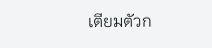เตียมตัวก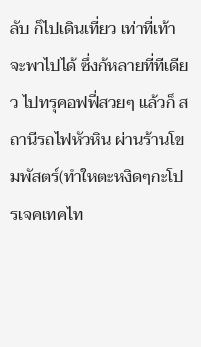ลับ ก็ไปเดินเที่ยว เท่าที่เท้าจะพาไปได้ ซึ่งก้หลายที่ทีเดียว ไปทรุคอฟฟี่สวยๆ แล้วก็ สถานีรถไฟหัวหิน ผ่านร้านโขมพัสตร์(ทำใหตะหงิดๆกะโปรเจคเทคไท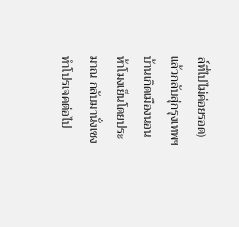ล์ที่ไปไม่ค่อยรอด) แล้วกลับสุ่กรุงเทพฯ บ้านเกิดเมืองนอน ห้าโมงเย็นโดยประมาณ กลับมานั่งเซงทำโปรเจคต่อไป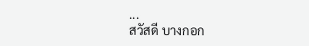...
สวัสดี บางกอก